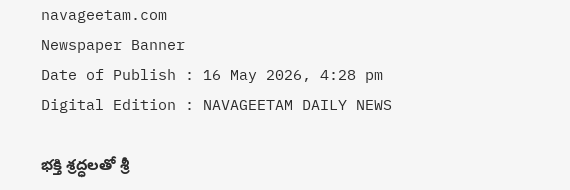navageetam.com
Newspaper Banner
Date of Publish : 16 May 2026, 4:28 pm Digital Edition : NAVAGEETAM DAILY NEWS

భక్తి శ్రద్ధలతో శ్రీ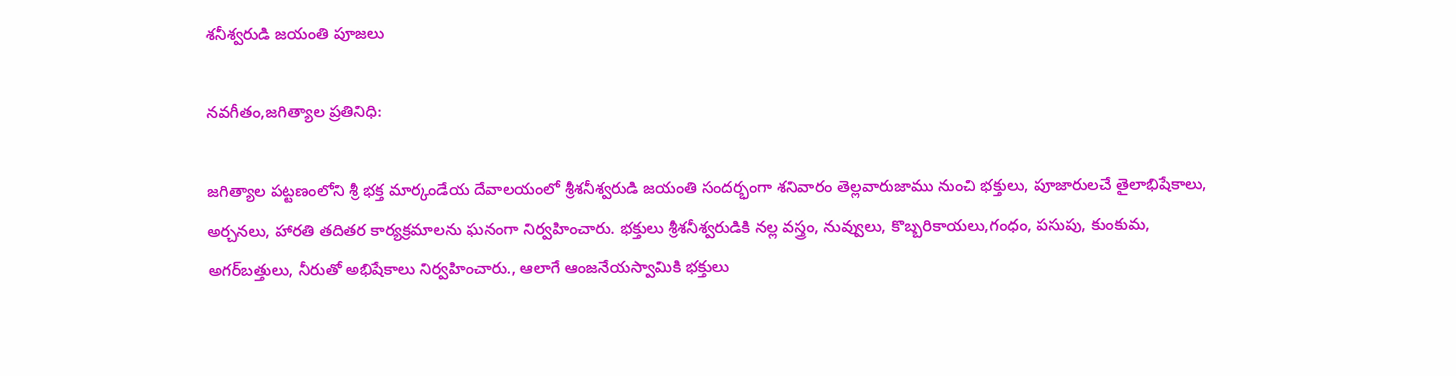శనీశ్వరుడి జయంతి పూజలు

నవగీతం,జగిత్యాల ప్రతినిధి:

జగిత్యాల పట్టణంలోని శ్రీ భక్త మార్కండేయ దేవాలయంలో శ్రీశనీశ్వరుడి జయంతి సందర్భంగా శనివారం తెల్లవారుజాము నుంచి భక్తులు, పూజారులచే తైలాభిషేకాలు, అర్చనలు, హారతి తదితర కార్యక్రమాలను ఘనంగా నిర్వహించారు. భక్తులు శ్రీశనీశ్వరుడికి నల్ల వస్త్రం, నువ్వులు, కొబ్బరికాయలు,గంధం, పసుపు, కుంకుమ, అగర్‌బత్తులు, నీరుతో అభిషేకాలు నిర్వహించారు., ఆలాగే ఆంజనేయస్వామికి భక్తులు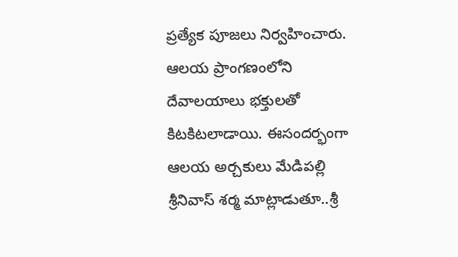ప్రత్యేక పూజలు నిర్వహించారు. ఆలయ ప్రాంగణంలోని దేవాలయాలు భక్తులతో కిటకిటలాడాయి. ఈసందర్భంగా ఆలయ అర్చకులు మేడిపల్లి శ్రీనివాస్ శర్మ మాట్లాడుతూ..శ్రీ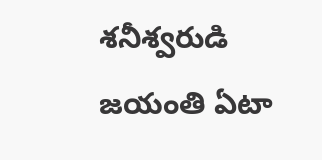శనీశ్వరుడి జయంతి ఏటా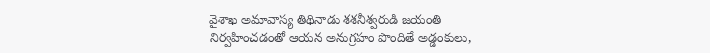వైశాఖ అమావాస్య తిథినాడు శశనీశ్వరుడి జయంతి నిర్వహించడంతో ఆయన అనుగ్రహం పొందితే అడ్డంకులు,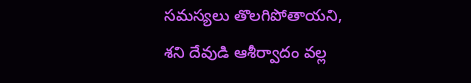సమస్యలు తొలగిపోతాయని, శని దేవుడి ఆశీర్వాదం వల్ల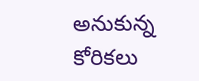అనుకున్న కోరికలు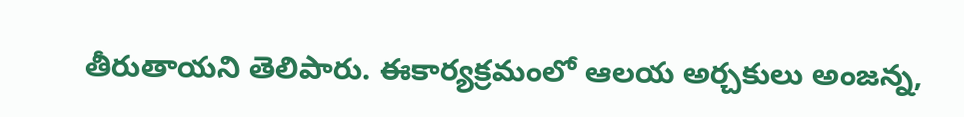తీరుతాయని తెలిపారు. ఈకార్యక్రమంలో ఆలయ అర్చకులు అంజన్న,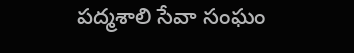పద్మశాలి సేవా సంఘం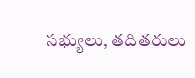సభ్యులు, తదితరులు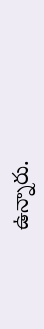ఉన్నారు.